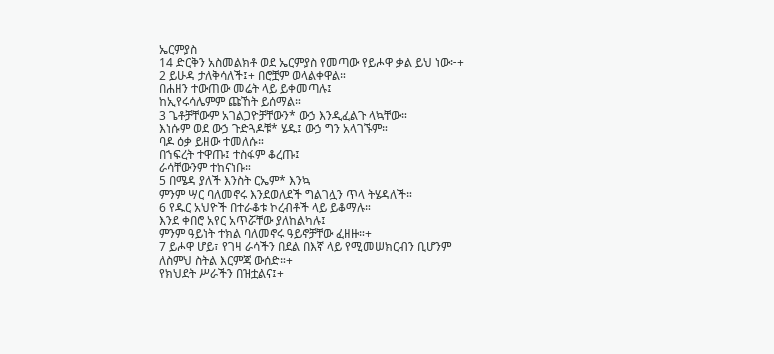ኤርምያስ
14 ድርቅን አስመልክቶ ወደ ኤርምያስ የመጣው የይሖዋ ቃል ይህ ነው፦+
2 ይሁዳ ታለቅሳለች፤+ በሮቿም ወላልቀዋል።
በሐዘን ተውጠው መሬት ላይ ይቀመጣሉ፤
ከኢየሩሳሌምም ጩኸት ይሰማል።
3 ጌቶቻቸውም አገልጋዮቻቸውን* ውኃ እንዲፈልጉ ላኳቸው።
እነሱም ወደ ውኃ ጉድጓዶቹ* ሄዱ፤ ውኃ ግን አላገኙም።
ባዶ ዕቃ ይዘው ተመለሱ።
በኀፍረት ተዋጡ፤ ተስፋም ቆረጡ፤
ራሳቸውንም ተከናነቡ።
5 በሜዳ ያለች እንስት ርኤም* እንኳ
ምንም ሣር ባለመኖሩ እንደወለደች ግልገሏን ጥላ ትሄዳለች።
6 የዱር አህዮች በተራቆቱ ኮረብቶች ላይ ይቆማሉ።
እንደ ቀበሮ አየር አጥሯቸው ያለከልካሉ፤
ምንም ዓይነት ተክል ባለመኖሩ ዓይኖቻቸው ፈዘዙ።+
7 ይሖዋ ሆይ፣ የገዛ ራሳችን በደል በእኛ ላይ የሚመሠክርብን ቢሆንም
ለስምህ ስትል እርምጃ ውሰድ።+
የክህደት ሥራችን በዝቷልና፤+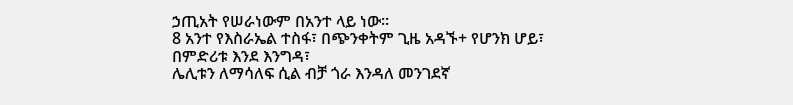ኃጢአት የሠራነውም በአንተ ላይ ነው።
8 አንተ የእስራኤል ተስፋ፣ በጭንቀትም ጊዜ አዳኙ+ የሆንክ ሆይ፣
በምድሪቱ እንደ እንግዳ፣
ሌሊቱን ለማሳለፍ ሲል ብቻ ጎራ እንዳለ መንገደኛ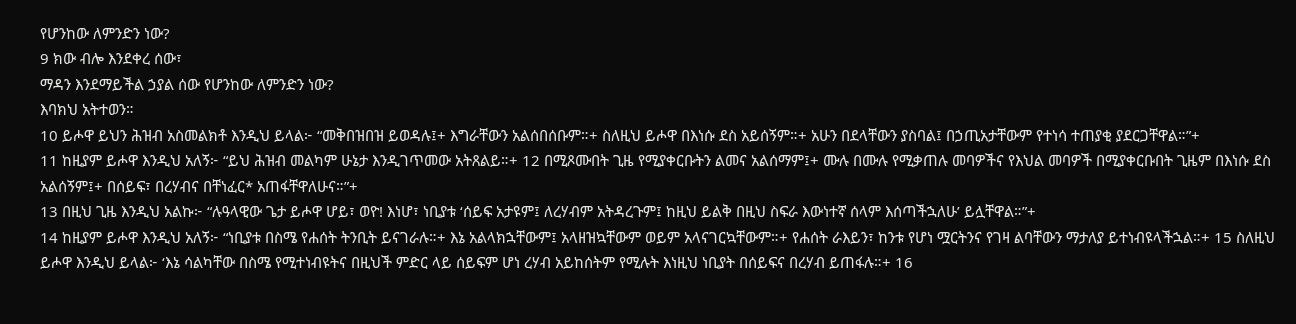የሆንከው ለምንድን ነው?
9 ክው ብሎ እንደቀረ ሰው፣
ማዳን እንደማይችል ኃያል ሰው የሆንከው ለምንድን ነው?
እባክህ አትተወን።
10 ይሖዋ ይህን ሕዝብ አስመልክቶ እንዲህ ይላል፦ “መቅበዝበዝ ይወዳሉ፤+ እግራቸውን አልሰበሰቡም።+ ስለዚህ ይሖዋ በእነሱ ደስ አይሰኝም።+ አሁን በደላቸውን ያስባል፤ በኃጢአታቸውም የተነሳ ተጠያቂ ያደርጋቸዋል።”+
11 ከዚያም ይሖዋ እንዲህ አለኝ፦ “ይህ ሕዝብ መልካም ሁኔታ እንዲገጥመው አትጸልይ።+ 12 በሚጾሙበት ጊዜ የሚያቀርቡትን ልመና አልሰማም፤+ ሙሉ በሙሉ የሚቃጠሉ መባዎችና የእህል መባዎች በሚያቀርቡበት ጊዜም በእነሱ ደስ አልሰኝም፤+ በሰይፍ፣ በረሃብና በቸነፈር* አጠፋቸዋለሁና።”+
13 በዚህ ጊዜ እንዲህ አልኩ፦ “ሉዓላዊው ጌታ ይሖዋ ሆይ፣ ወዮ! እነሆ፣ ነቢያቱ ‘ሰይፍ አታዩም፤ ለረሃብም አትዳረጉም፤ ከዚህ ይልቅ በዚህ ስፍራ እውነተኛ ሰላም እሰጣችኋለሁ’ ይሏቸዋል።”+
14 ከዚያም ይሖዋ እንዲህ አለኝ፦ “ነቢያቱ በስሜ የሐሰት ትንቢት ይናገራሉ።+ እኔ አልላክኋቸውም፤ አላዘዝኳቸውም ወይም አላናገርኳቸውም።+ የሐሰት ራእይን፣ ከንቱ የሆነ ሟርትንና የገዛ ልባቸውን ማታለያ ይተነብዩላችኋል።+ 15 ስለዚህ ይሖዋ እንዲህ ይላል፦ ‘እኔ ሳልካቸው በስሜ የሚተነብዩትና በዚህች ምድር ላይ ሰይፍም ሆነ ረሃብ አይከሰትም የሚሉት እነዚህ ነቢያት በሰይፍና በረሃብ ይጠፋሉ።+ 16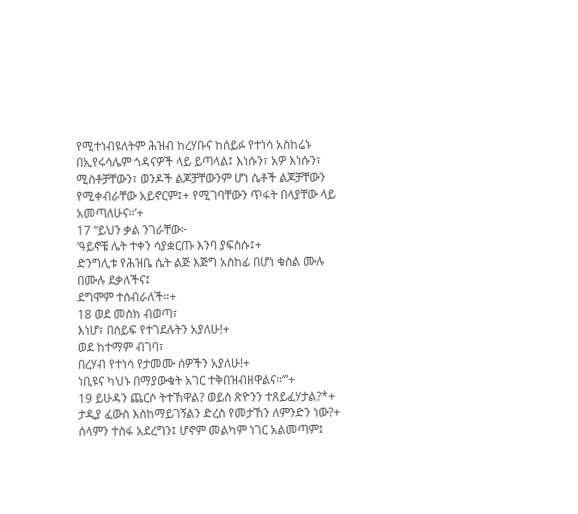የሚተነብዩለትም ሕዝብ ከረሃቡና ከሰይፉ የተነሳ አስከሬኑ በኢየሩሳሌም ጎዳናዎች ላይ ይጣላል፤ እነሱን፣ አዎ እነሱን፣ ሚስቶቻቸውን፣ ወንዶች ልጆቻቸውንም ሆነ ሴቶች ልጆቻቸውን የሚቀብራቸው አይኖርም፤+ የሚገባቸውን ጥፋት በላያቸው ላይ አመጣለሁና።’+
17 “ይህን ቃል ንገራቸው፦
‘ዓይኖቼ ሌት ተቀን ሳያቋርጡ እንባ ያፍስሱ፤+
ድንግሊቱ የሕዝቤ ሴት ልጅ እጅግ አስከፊ በሆነ ቁስል ሙሉ በሙሉ ደቃለችና፤
ደግሞም ተሰብራለች።+
18 ወደ መስክ ብወጣ፣
እነሆ፣ በሰይፍ የተገደሉትን አያለሁ!+
ወደ ከተማም ብገባ፣
በረሃብ የተነሳ የታመሙ ሰዎችን አያለሁ!+
ነቢዩና ካህኑ በማያውቁት አገር ተቅበዝብዘዋልና።’”+
19 ይሁዳን ጨርሶ ትተኸዋል? ወይስ ጽዮንን ተጸይፈሃታል?*+
ታዲያ ፈውስ እስከማይገኝልን ድረስ የመታኸን ለምንድን ነው?+
ሰላምን ተስፋ አደረግን፤ ሆኖም መልካም ነገር አልመጣም፤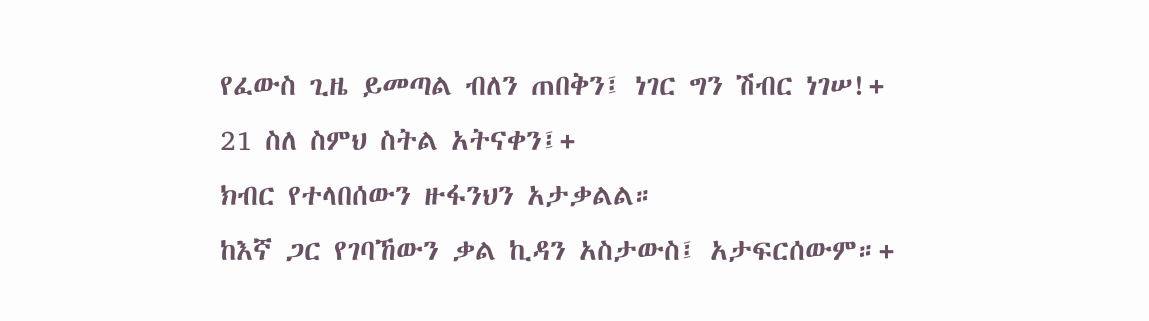የፈውስ ጊዜ ይመጣል ብለን ጠበቅን፤ ነገር ግን ሽብር ነገሠ!+
21 ስለ ስምህ ስትል አትናቀን፤+
ክብር የተላበሰውን ዙፋንህን አታቃልል።
ከእኛ ጋር የገባኸውን ቃል ኪዳን አስታውስ፤ አታፍርሰውም።+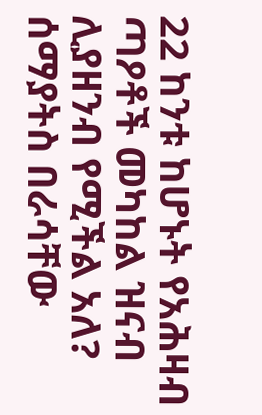22 ከንቱ ከሆኑት የአሕዛብ ጣዖቶች መካከል ዝናብ ሊያዘንብ የሚችል አለ?
ሰማያትስ በራሳቸው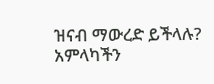ዝናብ ማውረድ ይችላሉ?
አምላካችን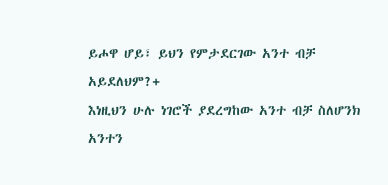ይሖዋ ሆይ፣ ይህን የምታደርገው አንተ ብቻ አይደለህም?+
እነዚህን ሁሉ ነገሮች ያደረግከው አንተ ብቻ ስለሆንክ
አንተን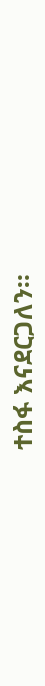ተስፋ እናደርጋለን።